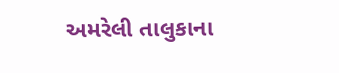અમરેલી તાલુકાના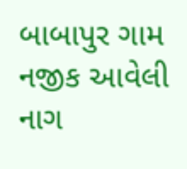બાબાપુર ગામ નજીક આવેલી નાગ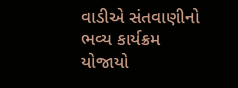વાડીએ સંતવાણીનો ભવ્ય કાર્યક્રમ યોજાયો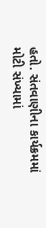હતો. સંતવાણીના કાર્યક્રમમાં મોટી સંખ્યામાં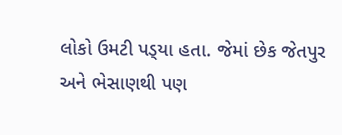લોકો ઉમટી પડ્‌યા હતા. જેમાં છેક જેતપુર અને ભેસાણથી પણ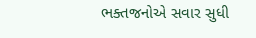ભક્તજનોએ સવાર સુધી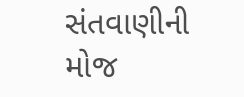સંતવાણીની મોજ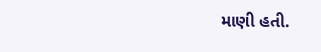માણી હતી.